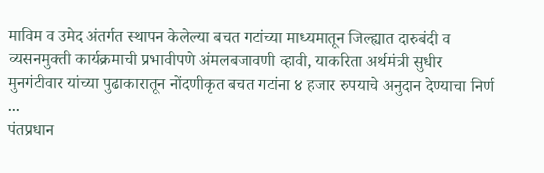माविम व उमेद अंतर्गत स्थापन केलेल्या बचत गटांच्या माध्यमातून जिल्ह्यात दारुबंदी व व्यसनमुक्ती कार्यक्रमाची प्रभावीपणे अंमलबजावणी व्हावी, याकरिता अर्थमंत्री सुधीर मुनगंटीवार यांच्या पुढाकारातून नोंदणीकृत बचत गटांना ४ हजार रुपयाचे अनुदान देण्याचा निर्ण ...
पंतप्रधान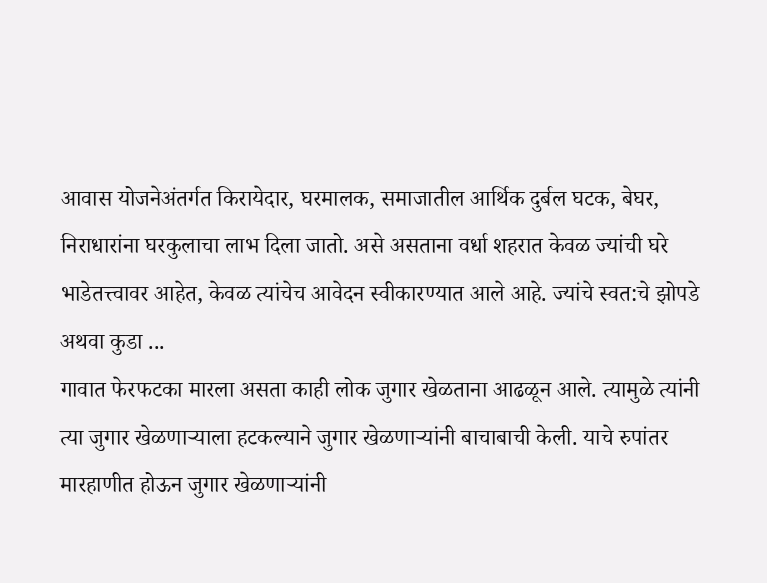आवास योजनेअंतर्गत किरायेदार, घरमालक, समाजातील आर्थिक दुर्बल घटक, बेघर, निराधारांना घरकुलाचा लाभ दिला जातो. असे असताना वर्धा शहरात केवळ ज्यांची घरे भाडेतत्त्वावर आहेत, केवळ त्यांचेच आवेदन स्वीकारण्यात आले आहे. ज्यांचे स्वत:चे झोपडे अथवा कुडा ...
गावात फेरफटका मारला असता काही लोक जुगार खेळताना आढळून आले. त्यामुळे त्यांनी त्या जुगार खेळणाऱ्याला हटकल्याने जुगार खेळणाऱ्यांनी बाचाबाची केली. याचे रुपांतर मारहाणीत होऊन जुगार खेळणाऱ्यांनी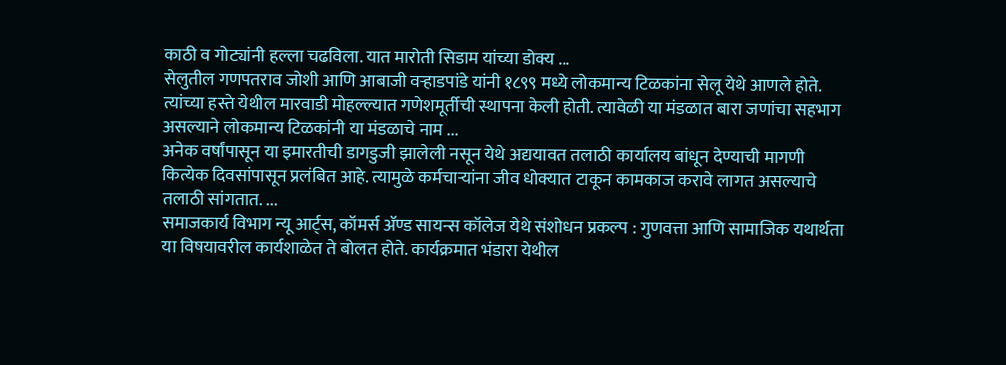काठी व गोट्यांनी हल्ला चढविला. यात मारोती सिडाम यांच्या डोक्य ...
सेलुतील गणपतराव जोशी आणि आबाजी वऱ्हाडपांडे यांनी १८९९ मध्ये लोकमान्य टिळकांना सेलू येथे आणले होते. त्यांच्या हस्ते येथील मारवाडी मोहल्ल्यात गणेशमूर्तीची स्थापना केली होती. त्यावेळी या मंडळात बारा जणांचा सहभाग असल्याने लोकमान्य टिळकांनी या मंडळाचे नाम ...
अनेक वर्षांपासून या इमारतीची डागडुजी झालेली नसून येथे अद्ययावत तलाठी कार्यालय बांधून देण्याची मागणी कित्येक दिवसांपासून प्रलंबित आहे. त्यामुळे कर्मचाऱ्यांना जीव धोक्यात टाकून कामकाज करावे लागत असल्याचे तलाठी सांगतात. ...
समाजकार्य विभाग न्यू आर्ट्स, कॉमर्स ॲण्ड सायन्स कॉलेज येथे संशोधन प्रकल्प : गुणवत्ता आणि सामाजिक यथार्थता या विषयावरील कार्यशाळेत ते बोलत होते. कार्यक्रमात भंडारा येथील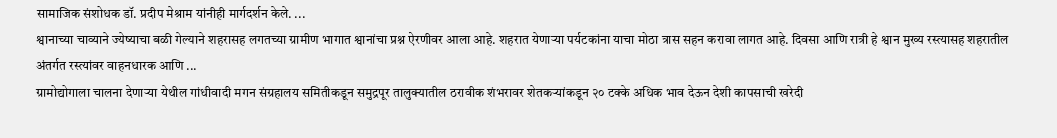सामाजिक संशोधक डॉ. प्रदीप मेश्राम यांनीही मार्गदर्शन केले. ...
श्वानाच्या चाव्याने ज्येष्याचा बळी गेल्याने शहरासह लगतच्या ग्रामीण भागात श्वानांचा प्रश्न ऐरणीवर आला आहे. शहरात येणाऱ्या पर्यटकांना याचा मोठा त्रास सहन करावा लागत आहे. दिवसा आणि रात्री हे श्वान मुख्य रस्त्यासह शहरातील अंतर्गत रस्त्यांवर वाहनधारक आणि ...
ग्रामोद्योगाला चालना देणाऱ्या येथील गांधीवादी मगन संग्रहालय समितीकडून समुद्रपूर तालुक्यातील ठरावीक शंभरावर शेतकऱ्यांकडून २० टक्के अधिक भाव देऊन देशी कापसाची खरेदी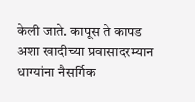केली जाते. कापूस ते कापड अशा खादीच्या प्रवासादरम्यान धाग्यांना नैसर्गिक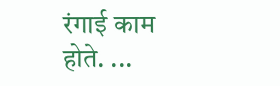रंगाई काम होते. ...